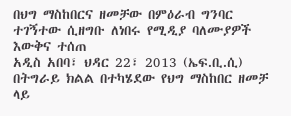በህግ ማስከበርና ዘመቻው በምዕራብ ግንባር ተገኝተው ሲዘግቡ ለነበሩ የሚዲያ ባለሙያዎች እውቅና ተሰጠ
አዲስ አበባ፣ ህዳር 22፣ 2013 (ኤፍ.ቢ.ሲ) በትግራይ ክልል በተካሄደው የህግ ማስከበር ዘመቻ ላይ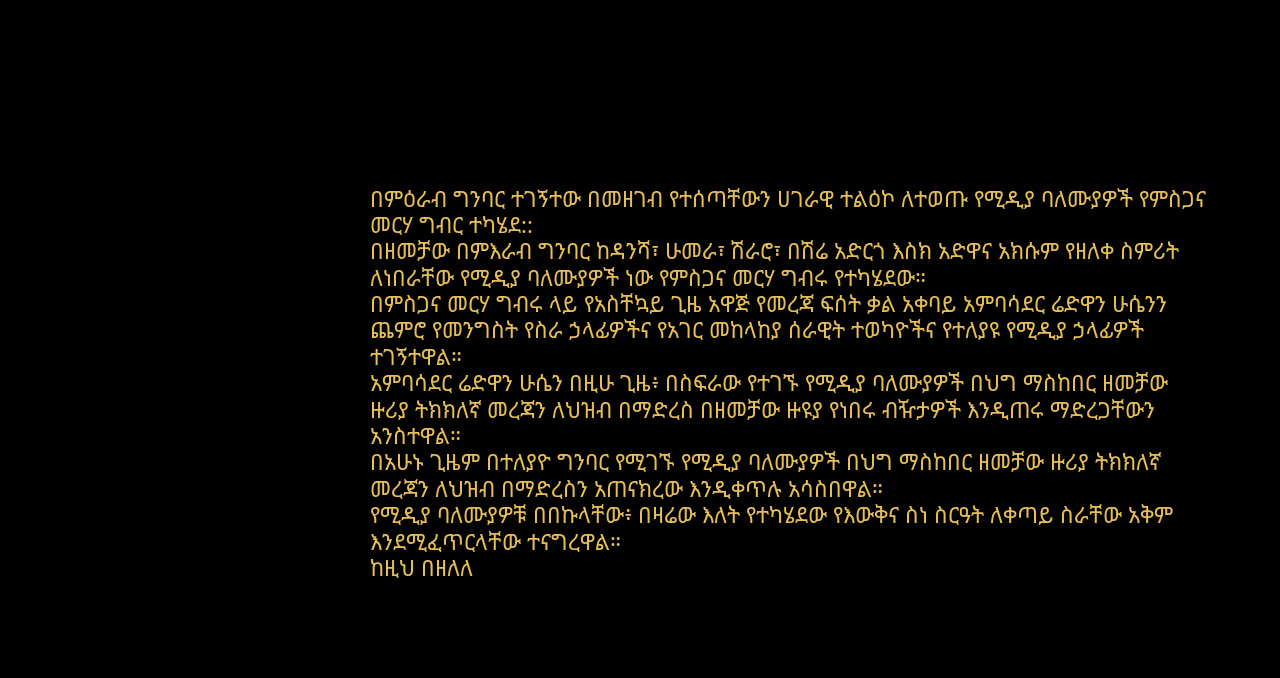በምዕራብ ግንባር ተገኝተው በመዘገብ የተሰጣቸውን ሀገራዊ ተልዕኮ ለተወጡ የሚዲያ ባለሙያዎች የምስጋና መርሃ ግብር ተካሄደ::
በዘመቻው በምእራብ ግንባር ከዳንሻ፣ ሁመራ፣ ሽራሮ፣ በሽሬ አድርጎ እስክ አድዋና አክሱም የዘለቀ ስምሪት ለነበራቸው የሚዲያ ባለሙያዎች ነው የምስጋና መርሃ ግብሩ የተካሄደው።
በምስጋና መርሃ ግብሩ ላይ የአስቸኳይ ጊዜ አዋጅ የመረጃ ፍሰት ቃል አቀባይ አምባሳደር ሬድዋን ሁሴንን ጨምሮ የመንግስት የስራ ኃላፊዎችና የአገር መከላከያ ሰራዊት ተወካዮችና የተለያዩ የሚዲያ ኃላፊዎች ተገኝተዋል።
አምባሳደር ሬድዋን ሁሴን በዚሁ ጊዜ፥ በስፍራው የተገኙ የሚዲያ ባለሙያዎች በህግ ማስከበር ዘመቻው ዙሪያ ትክክለኛ መረጃን ለህዝብ በማድረስ በዘመቻው ዙዩያ የነበሩ ብዥታዎች እንዲጠሩ ማድረጋቸውን አንስተዋል።
በአሁኑ ጊዜም በተለያዮ ግንባር የሚገኙ የሚዲያ ባለሙያዎች በህግ ማስከበር ዘመቻው ዙሪያ ትክክለኛ መረጃን ለህዝብ በማድረስን አጠናክረው እንዲቀጥሉ አሳስበዋል።
የሚዲያ ባለሙያዎቹ በበኩላቸው፥ በዛሬው እለት የተካሄደው የእውቅና ስነ ስርዓት ለቀጣይ ስራቸው አቅም እንደሚፈጥርላቸው ተናግረዋል።
ከዚህ በዘለለ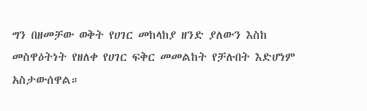ግን በዘመቻው ወቅት የሀገር መከላከያ ዘንድ ያለውን እስከ መስዋዕትነት የዘለቀ የሀገር ፍቅር መመልከት የቻሉበት እድሆነም አስታውሰዋል።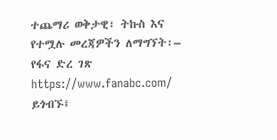ተጨማሪ ወቅታዊ፣ ትኩስ እና የተሟሉ መረጃዎችን ለማግኘት፡–
የፋና ድረ ገጽ https://www.fanabc.com/ ይጎብኙ፤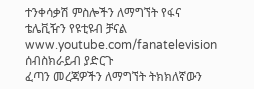ተንቀሳቃሽ ምስሎችን ለማግኘት የፋና ቴሌቪዥን የዩቲዩብ ቻናል www.youtube.com/fanatelevision ሰብስክራይብ ያድርጉ
ፈጣን መረጃዎችን ለማግኘት ትክክለኛውን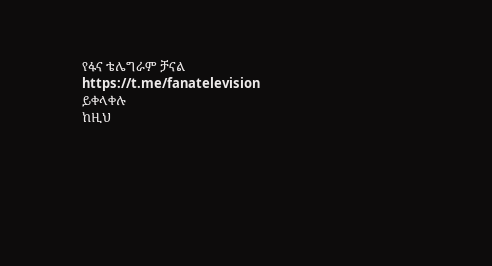የፋና ቴሌግራም ቻናል https://t.me/fanatelevision ይቀላቀሉ
ከዚህ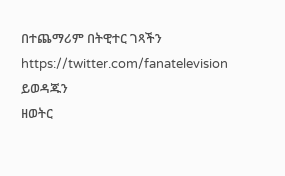በተጨማሪም በትዊተር ገጻችን https://twitter.com/fanatelevision ይወዳጁን
ዘወትር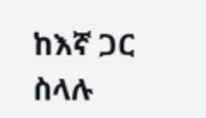ከእኛ ጋር ስላሉ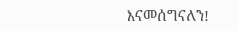እናመሰግናለን!